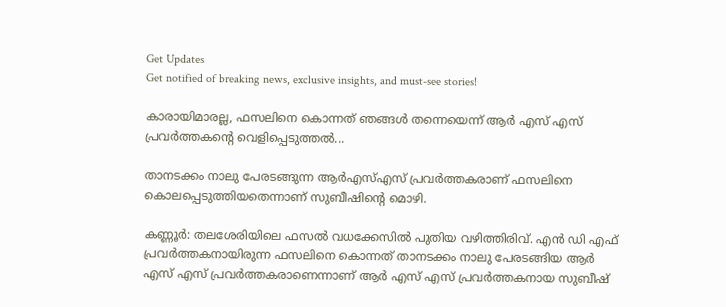Get Updates
Get notified of breaking news, exclusive insights, and must-see stories!

കാരായിമാരല്ല, ഫസലിനെ കൊന്നത് ഞങ്ങള്‍ തന്നെയെന്ന് ആര്‍ എസ് എസ് പ്രവര്‍ത്തകന്റെ വെളിപ്പെടുത്തല്‍...

താനടക്കം നാലു പേരടങ്ങുന്ന ആര്‍എസ്എസ് പ്രവര്‍ത്തകരാണ് ഫസലിനെ കൊലപ്പെടുത്തിയതെന്നാണ് സുബീഷിന്‍റെ മൊഴി.

കണ്ണൂര്‍: തലശേരിയിലെ ഫസല്‍ വധക്കേസില്‍ പുതിയ വഴിത്തിരിവ്. എന്‍ ഡി എഫ് പ്രവര്‍ത്തകനായിരുന്ന ഫസലിനെ കൊന്നത് താനടക്കം നാലു പേരടങ്ങിയ ആര്‍ എസ് എസ് പ്രവര്‍ത്തകരാണെന്നാണ് ആര്‍ എസ് എസ് പ്രവര്‍ത്തകനായ സുബീഷ്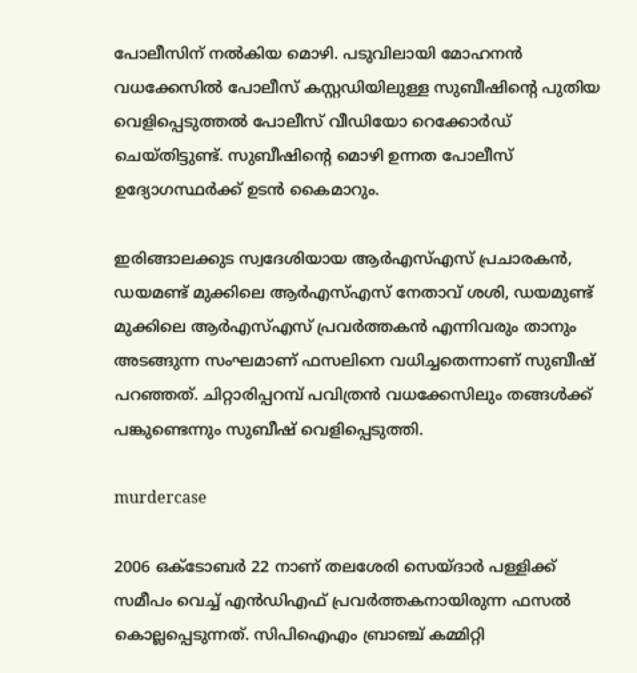പോലീസിന് നല്‍കിയ മൊഴി. പടുവിലായി മോഹനന്‍ വധക്കേസില്‍ പോലീസ് കസ്റ്റഡിയിലുള്ള സുബീഷിന്റെ പുതിയ വെളിപ്പെടുത്തല്‍ പോലീസ് വീഡിയോ റെക്കോര്‍ഡ് ചെയ്തിട്ടുണ്ട്. സുബീഷിന്റെ മൊഴി ഉന്നത പോലീസ് ഉദ്യോഗസ്ഥര്‍ക്ക് ഉടന്‍ കൈമാറും.

ഇരിങ്ങാലക്കുട സ്വദേശിയായ ആര്‍എസ്എസ് പ്രചാരകന്‍, ഡയമണ്ട് മുക്കിലെ ആര്‍എസ്എസ് നേതാവ് ശശി, ഡയമുണ്ട് മുക്കിലെ ആര്‍എസ്എസ് പ്രവര്‍ത്തകന്‍ എന്നിവരും താനും അടങ്ങുന്ന സംഘമാണ് ഫസലിനെ വധിച്ചതെന്നാണ് സുബീഷ് പറഞ്ഞത്. ചിറ്റാരിപ്പറമ്പ് പവിത്രന്‍ വധക്കേസിലും തങ്ങള്‍ക്ക് പങ്കുണ്ടെന്നും സുബീഷ് വെളിപ്പെടുത്തി.

murdercase

2006 ഒക്ടോബര്‍ 22 നാണ് തലശേരി സെയ്ദാര്‍ പള്ളിക്ക് സമീപം വെച്ച് എന്‍ഡിഎഫ് പ്രവര്‍ത്തകനായിരുന്ന ഫസല്‍ കൊല്ലപ്പെടുന്നത്. സിപിഐഎം ബ്രാഞ്ച് കമ്മിറ്റി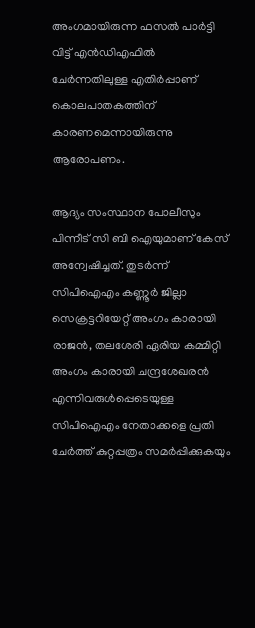അംഗമായിരുന്ന ഫസല്‍ പാര്‍ട്ടി വിട്ട് എന്‍ഡിഎഫില്‍ ചേര്‍ന്നതിലുള്ള എതിര്‍പ്പാണ് കൊലപാതകത്തിന് കാരണമെന്നായിരുന്നു ആരോപണം.

ആദ്യം സംസ്ഥാന പോലീസും പിന്നീട് സി ബി ഐയുമാണ് കേസ് അന്വേഷിച്ചത്. തുടര്‍ന്ന് സിപിഐഎം കണ്ണൂര്‍ ജില്ലാ സെക്രട്ടറിയേറ്റ് അംഗം കാരായി രാജന്‍, തലശേരി ഏരിയ കമ്മിറ്റി അംഗം കാരായി ചന്ദ്രശേഖരന്‍ എന്നിവരുള്‍പ്പെടെയുള്ള സിപിഐഎം നേതാക്കളെ പ്രതി ചേര്‍ത്ത് കുറ്റപ്പത്രം സമര്‍പ്പിക്കുകയും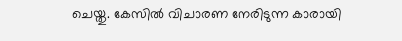ചെയ്തു. കേസില്‍ വിചാരണ നേരിടുന്ന കാരായി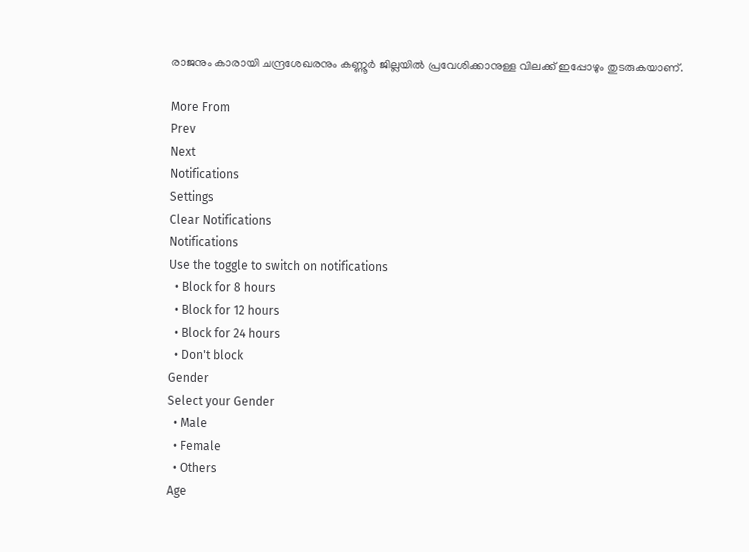രാജനും കാരായി ചന്ദ്രശേഖരനും കണ്ണൂര്‍ ജില്ലയില്‍ പ്രവേശിക്കാനുള്ള വിലക്ക് ഇപ്പോഴും തുടരുകയാണ്.

More From
Prev
Next
Notifications
Settings
Clear Notifications
Notifications
Use the toggle to switch on notifications
  • Block for 8 hours
  • Block for 12 hours
  • Block for 24 hours
  • Don't block
Gender
Select your Gender
  • Male
  • Female
  • Others
Age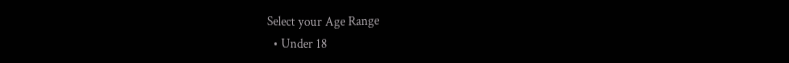Select your Age Range
  • Under 18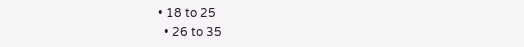• 18 to 25
  • 26 to 35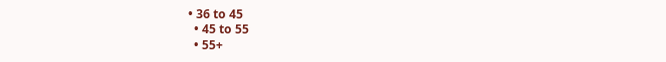• 36 to 45
  • 45 to 55
  • 55+